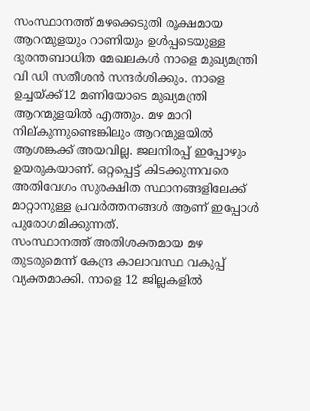സംസ്ഥാനത്ത് മഴക്കെടുതി രൂക്ഷമായ ആറന്മുളയും റാണിയും ഉൾപ്പടെയുള്ള ദുരന്തബാധിത മേഖലകൾ നാളെ മുഖ്യമന്ത്രി വി ഡി സതീശൻ സന്ദർശിക്കും. നാളെ ഉച്ചയ്ക്ക്12 മണിയോടെ മുഖ്യമന്ത്രി ആറന്മുളയിൽ എത്തും. മഴ മാറി നില്കുന്നുണ്ടെങ്കിലും ആറന്മുളയിൽ ആശങ്കക്ക് അയവില്ല. ജലനിരപ്പ് ഇപ്പോഴും ഉയരുകയാണ്. ഒറ്റപ്പെട്ട് കിടക്കുന്നവരെ അതിവേഗം സുരക്ഷിത സ്ഥാനങ്ങളിലേക്ക് മാറ്റാനുള്ള പ്രവർത്തനങ്ങൾ ആണ് ഇപ്പോൾ പുരോഗമിക്കുന്നത്.
സംസ്ഥാനത്ത് അതിശക്തമായ മഴ തുടരുമെന്ന് കേന്ദ്ര കാലാവസ്ഥ വകുപ്പ് വ്യക്തമാക്കി. നാളെ 12 ജില്ലകളിൽ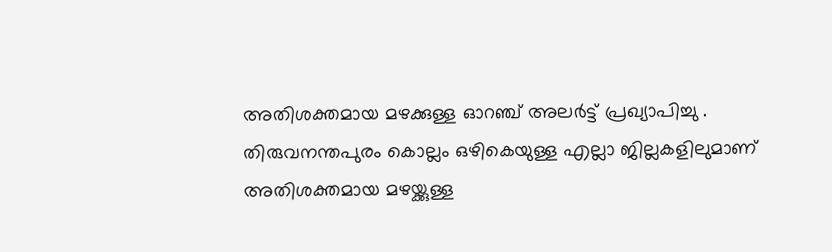അതിശക്തമായ മഴക്കുള്ള ഓറഞ്ച് അലർട്ട് പ്രഖ്യാപിച്ചു . തിരുവനന്തപുരം കൊല്ലം ഒഴികെയുള്ള എല്ലാ ജില്ലകളിലുമാണ് അതിശക്തമായ മഴയ്ക്കുള്ള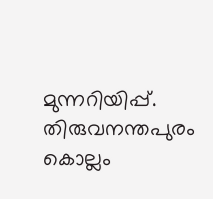മുന്നറിയിപ്പ്. തിരുവനന്തപുരം കൊല്ലം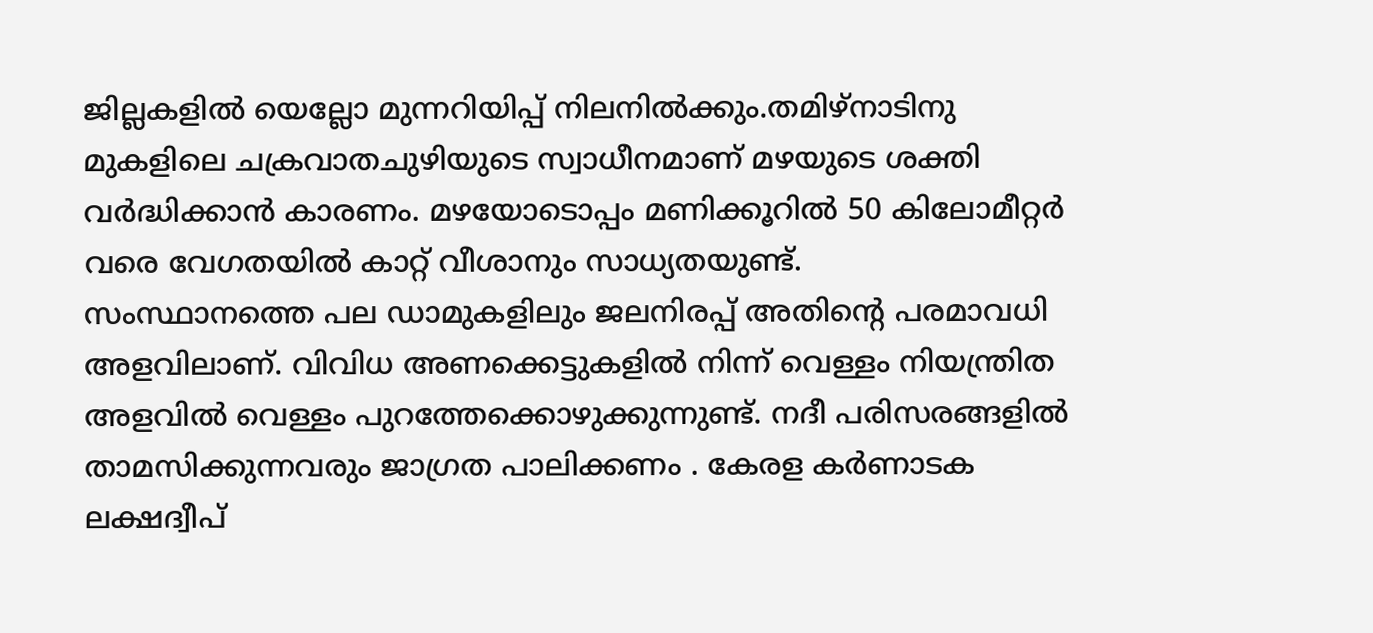ജില്ലകളിൽ യെല്ലോ മുന്നറിയിപ്പ് നിലനിൽക്കും.തമിഴ്നാടിനു മുകളിലെ ചക്രവാതചുഴിയുടെ സ്വാധീനമാണ് മഴയുടെ ശക്തി വർദ്ധിക്കാൻ കാരണം. മഴയോടൊപ്പം മണിക്കൂറിൽ 50 കിലോമീറ്റർ വരെ വേഗതയിൽ കാറ്റ് വീശാനും സാധ്യതയുണ്ട്.
സംസ്ഥാനത്തെ പല ഡാമുകളിലും ജലനിരപ്പ് അതിന്റെ പരമാവധി അളവിലാണ്. വിവിധ അണക്കെട്ടുകളിൽ നിന്ന് വെള്ളം നിയന്ത്രിത അളവിൽ വെള്ളം പുറത്തേക്കൊഴുക്കുന്നുണ്ട്. നദീ പരിസരങ്ങളിൽ താമസിക്കുന്നവരും ജാഗ്രത പാലിക്കണം . കേരള കർണാടക ലക്ഷദ്വീപ്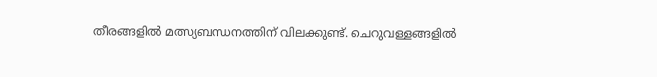തീരങ്ങളിൽ മത്സ്യബന്ധനത്തിന് വിലക്കുണ്ട്. ചെറുവള്ളങ്ങളിൽ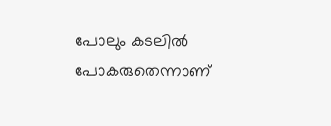പോലും കടലിൽ പോകരുതെന്നാണ്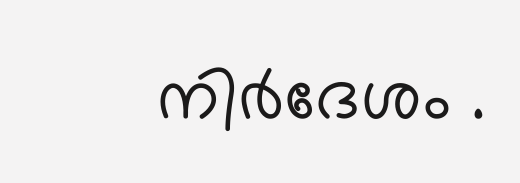നിർദേശം .